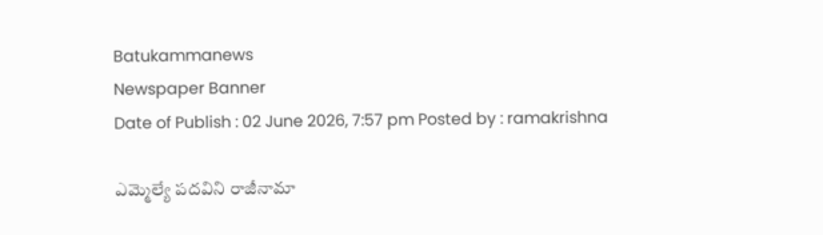Batukammanews
Newspaper Banner
Date of Publish : 02 June 2026, 7:57 pm Posted by : ramakrishna

ఎమ్మెల్యే పదవిని రాజీనామా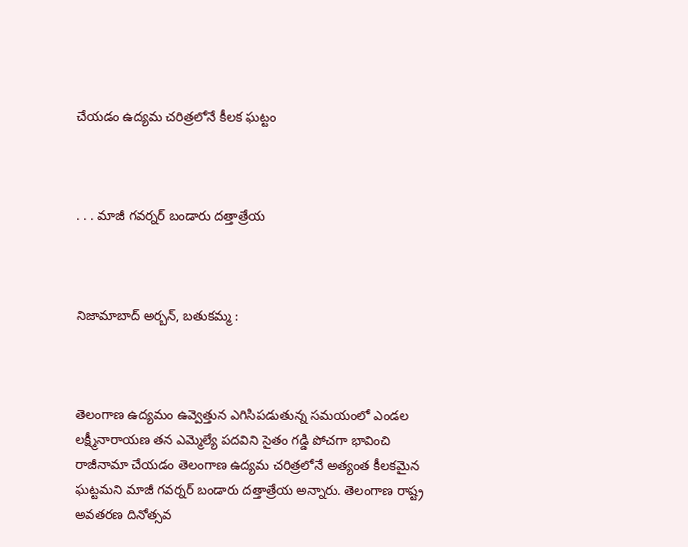చేయడం ఉద్యమ చరిత్రలోనే కీలక ఘట్టం



. . . మాజీ గవర్నర్ బండారు దత్తాత్రేయ



నిజామాబాద్ అర్బన్, బతుకమ్మ :



తెలంగాణ ఉద్యమం ఉవ్వెత్తున ఎగిసిపడుతున్న సమయంలో ఎండల లక్ష్మీనారాయణ తన ఎమ్మెల్యే పదవిని సైతం గడ్డి పోచగా భావించి రాజీనామా చేయడం తెలంగాణ ఉద్యమ చరిత్రలోనే అత్యంత కీలకమైన ఘట్టమని మాజీ గవర్నర్ బండారు దత్తాత్రేయ అన్నారు. తెలంగాణ రాష్ట్ర అవతరణ దినోత్సవ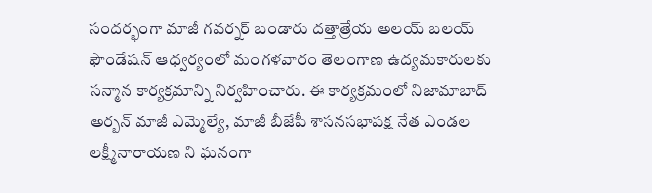సందర్భంగా మాజీ గవర్నర్ బండారు దత్తాత్రేయ అలయ్ బలయ్ ఫౌండేషన్ ఆధ్వర్యంలో మంగళవారం తెలంగాణ ఉద్యమకారులకు సన్మాన కార్యక్రమాన్ని నిర్వహించారు. ఈ కార్యక్రమంలో నిజామాబాద్ అర్బన్ మాజీ ఎమ్మెల్యే, మాజీ బీజేపీ శాసనసభాపక్ష నేత ఎండల లక్ష్మీనారాయణ ని ఘనంగా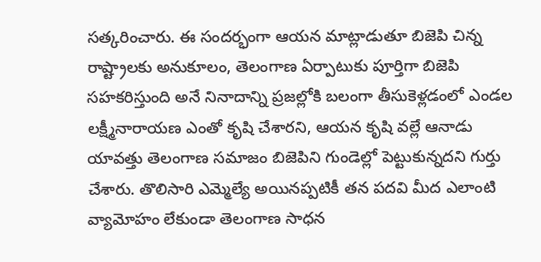సత్కరించారు. ఈ సందర్భంగా ఆయన మాట్లాడుతూ బిజెపి చిన్న రాష్ట్రాలకు అనుకూలం, తెలంగాణ ఏర్పాటుకు పూర్తిగా బిజెపి సహకరిస్తుంది అనే నినాదాన్ని ప్రజల్లోకి బలంగా తీసుకెళ్లడంలో ఎండల లక్ష్మీనారాయణ ఎంతో కృషి చేశారని, ఆయన కృషి వల్లే ఆనాడు యావత్తు తెలంగాణ సమాజం బిజెపిని గుండెల్లో పెట్టుకున్నదని గుర్తు చేశారు. తొలిసారి ఎమ్మెల్యే అయినప్పటికీ తన పదవి మీద ఎలాంటి వ్యామోహం లేకుండా తెలంగాణ సాధన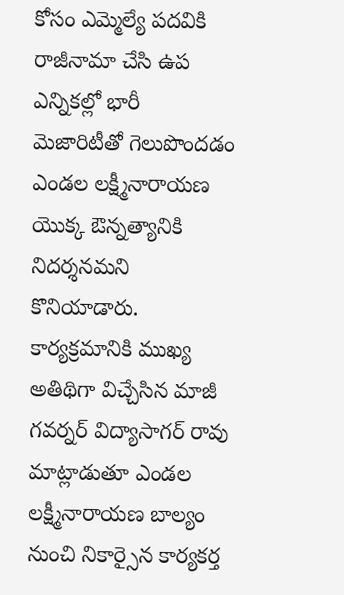కోసం ఎమ్మెల్యే పదవికి రాజీనామా చేసి ఉప ఎన్నికల్లో భారీ మెజారిటీతో గెలుపొందడం ఎండల లక్ష్మీనారాయణ యొక్క ఔన్నత్యానికి నిదర్శనమని కొనియాడారు. కార్యక్రమానికి ముఖ్య అతిథిగా విచ్చేసిన మాజీ గవర్నర్ విద్యాసాగర్ రావు మాట్లాడుతూ ఎండల లక్ష్మీనారాయణ బాల్యం నుంచి నికార్సైన కార్యకర్త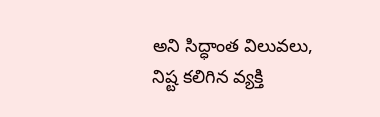అని సిద్ధాంత విలువలు, నిష్ట కలిగిన వ్యక్తి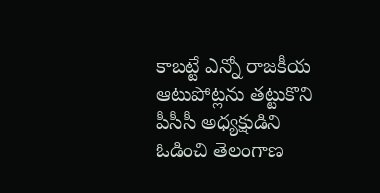కాబట్టే ఎన్నో రాజకీయ ఆటుపోట్లను తట్టుకొని పీసీసీ అధ్యక్షుడిని ఓడించి తెలంగాణ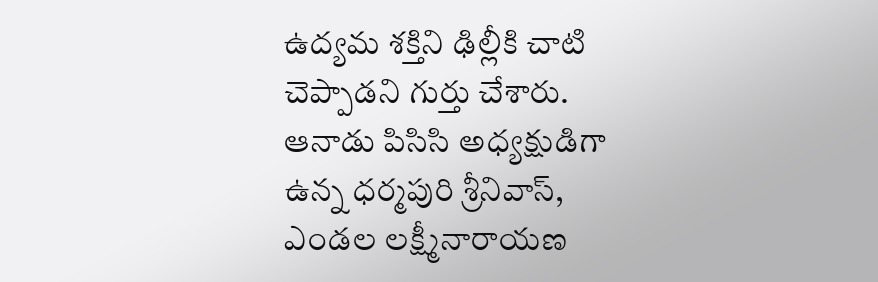ఉద్యమ శక్తిని ఢిల్లీకి చాటి చెప్పాడని గుర్తు చేశారు. ఆనాడు పిసిసి అధ్యక్షుడిగా ఉన్న ధర్మపురి శ్రీనివాస్, ఎండల లక్ష్మీనారాయణ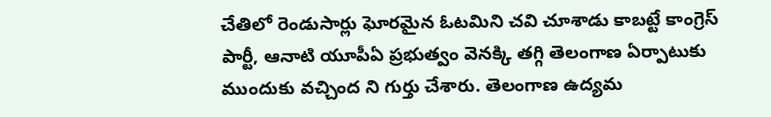చేతిలో రెండుసార్లు ఘోరమైన ఓటమిని చవి చూశాడు కాబట్టే కాంగ్రెస్ పార్టీ, ఆనాటి యూపీఏ ప్రభుత్వం వెనక్కి తగ్గి తెలంగాణ ఏర్పాటుకు ముందుకు వచ్చింద ని గుర్తు చేశారు. తెలంగాణ ఉద్యమ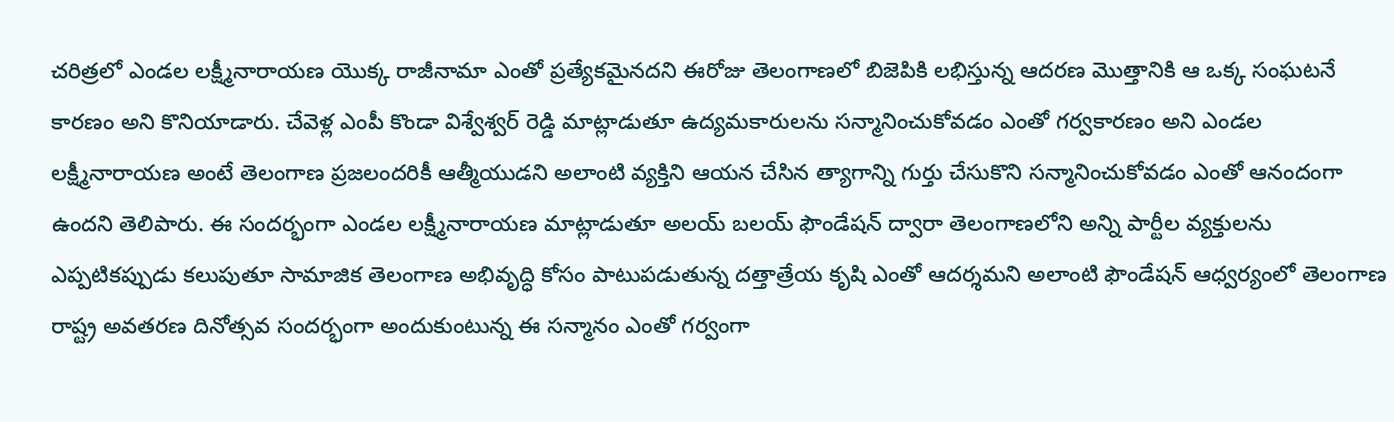చరిత్రలో ఎండల లక్ష్మీనారాయణ యొక్క రాజీనామా ఎంతో ప్రత్యేకమైనదని ఈరోజు తెలంగాణలో బిజెపికి లభిస్తున్న ఆదరణ మొత్తానికి ఆ ఒక్క సంఘటనే కారణం అని కొనియాడారు. చేవెళ్ల ఎంపీ కొండా విశ్వేశ్వర్ రెడ్డి మాట్లాడుతూ ఉద్యమకారులను సన్మానించుకోవడం ఎంతో గర్వకారణం అని ఎండల లక్ష్మీనారాయణ అంటే తెలంగాణ ప్రజలందరికీ ఆత్మీయుడని అలాంటి వ్యక్తిని ఆయన చేసిన త్యాగాన్ని గుర్తు చేసుకొని సన్మానించుకోవడం ఎంతో ఆనందంగా ఉందని తెలిపారు. ఈ సందర్భంగా ఎండల లక్ష్మీనారాయణ మాట్లాడుతూ అలయ్ బలయ్ ఫౌండేషన్ ద్వారా తెలంగాణలోని అన్ని పార్టీల వ్యక్తులను ఎప్పటికప్పుడు కలుపుతూ సామాజిక తెలంగాణ అభివృద్ధి కోసం పాటుపడుతున్న దత్తాత్రేయ కృషి ఎంతో ఆదర్శమని అలాంటి ఫౌండేషన్ ఆధ్వర్యంలో తెలంగాణ రాష్ట్ర అవతరణ దినోత్సవ సందర్భంగా అందుకుంటున్న ఈ సన్మానం ఎంతో గర్వంగా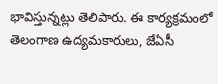భావిస్తున్నట్లు తెలిపారు. ఈ కార్యక్రమంలో తెలంగాణ ఉద్యమకారులు, జేఏసీ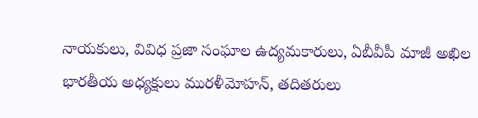నాయకులు, వివిధ ప్రజా సంఘాల ఉద్యమకారులు, ఏబీవీపీ మాజీ అఖిల భారతీయ అధ్యక్షులు మురళీమోహన్, తదితరులు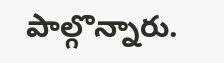పాల్గొన్నారు.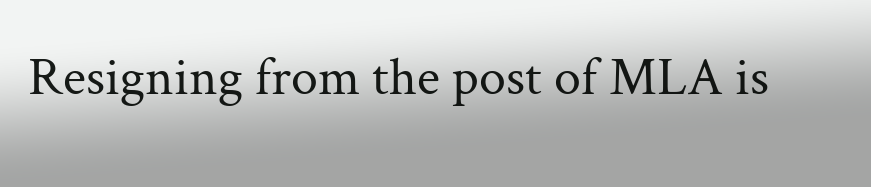Resigning from the post of MLA is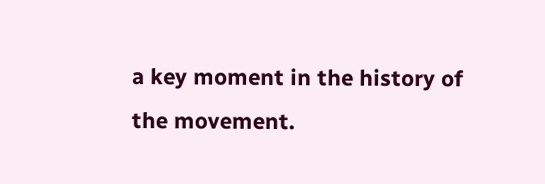a key moment in the history of the movement.